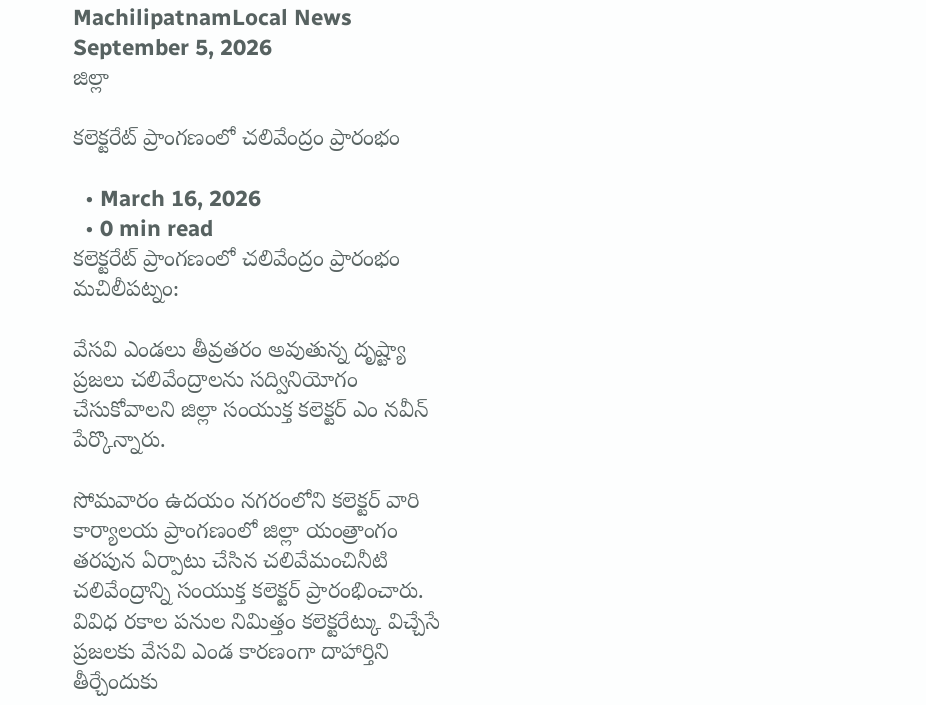MachilipatnamLocal News
September 5, 2026
జిల్లా

కలెక్టరేట్ ప్రాంగణంలో చలివేంద్రం ప్రారంభం

  • March 16, 2026
  • 0 min read
కలెక్టరేట్ ప్రాంగణంలో చలివేంద్రం ప్రారంభం
మచిలీపట్నం:

వేసవి ఎండలు తీవ్రతరం అవుతున్న దృష్ట్యా ప్రజలు చలివేంద్రాలను సద్వినియోగం చేసుకోవాలని జిల్లా సంయుక్త కలెక్టర్ ఎం నవీన్ పేర్కొన్నారు.

సోమవారం ఉదయం నగరంలోని కలెక్టర్ వారి కార్యాలయ ప్రాంగణంలో జిల్లా యంత్రాంగం తరపున ఏర్పాటు చేసిన చలివేమంచినీటి చలివేంద్రాన్ని సంయుక్త కలెక్టర్ ప్రారంభించారు. వివిధ రకాల పనుల నిమిత్తం కలెక్టరేట్కు విచ్చేసే ప్రజలకు వేసవి ఎండ కారణంగా దాహార్తిని తీర్చేందుకు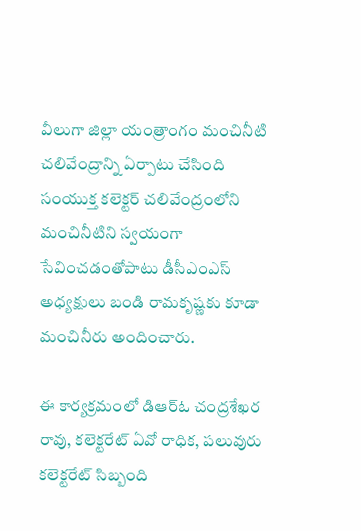వీలుగా జిల్లా యంత్రాంగం మంచినీటి చలివేంద్రాన్ని ఏర్పాటు చేసింది
సంయుక్త కలెక్టర్ చలివేంద్రంలోని మంచినీటిని స్వయంగా సేవించడంతోపాటు డీసీఎంఎస్ అధ్యక్షులు బండి రామకృష్ణకు కూడా మంచినీరు అందించారు.

ఈ కార్యక్రమంలో డిఆర్ఓ చంద్రశేఖర రావు, కలెక్టరేట్ ఏవో రాధిక, పలువురు కలెక్టరేట్ సిబ్బంది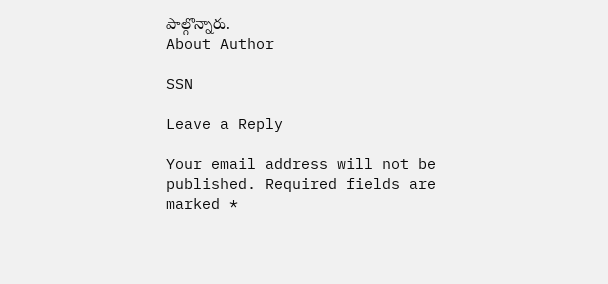పాల్గొన్నారు.
About Author

SSN

Leave a Reply

Your email address will not be published. Required fields are marked *